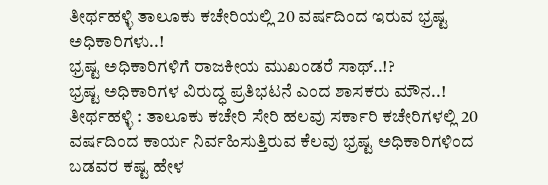ತೀರ್ಥಹಳ್ಳಿ ತಾಲೂಕು ಕಚೇರಿಯಲ್ಲಿ 20 ವರ್ಷದಿಂದ ಇರುವ ಭ್ರಷ್ಟ ಅಧಿಕಾರಿಗಳು..!
ಭ್ರಷ್ಟ ಅಧಿಕಾರಿಗಳಿಗೆ ರಾಜಕೀಯ ಮುಖಂಡರೆ ಸಾಥ್..!?
ಭ್ರಷ್ಟ ಅಧಿಕಾರಿಗಳ ವಿರುದ್ಧ ಪ್ರತಿಭಟನೆ ಎಂದ ಶಾಸಕರು ಮೌನ..!
ತೀರ್ಥಹಳ್ಳಿ : ತಾಲೂಕು ಕಚೇರಿ ಸೇರಿ ಹಲವು ಸರ್ಕಾರಿ ಕಚೇರಿಗಳಲ್ಲಿ 20 ವರ್ಷದಿಂದ ಕಾರ್ಯ ನಿರ್ವಹಿಸುತ್ತಿರುವ ಕೆಲವು ಭ್ರಷ್ಟ ಅಧಿಕಾರಿಗಳಿಂದ ಬಡವರ ಕಷ್ಟ ಹೇಳ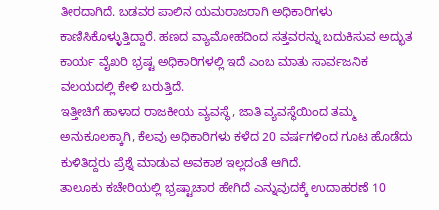ತೀರದಾಗಿದೆ. ಬಡವರ ಪಾಲಿನ ಯಮರಾಜರಾಗಿ ಅಧಿಕಾರಿಗಳು ಕಾಣಿಸಿಕೊಳ್ಳುತ್ತಿದ್ದಾರೆ. ಹಣದ ವ್ಯಾಮೋಹದಿಂದ ಸತ್ತವರನ್ನು ಬದುಕಿಸುವ ಅದ್ಭುತ ಕಾರ್ಯ ವೈಖರಿ ಭ್ರಷ್ಟ ಅಧಿಕಾರಿಗಳಲ್ಲಿ ಇದೆ ಎಂಬ ಮಾತು ಸಾರ್ವಜನಿಕ ವಲಯದಲ್ಲಿ ಕೇಳಿ ಬರುತ್ತಿದೆ.
ಇತ್ತೀಚಿಗೆ ಹಾಳಾದ ರಾಜಕೀಯ ವ್ಯವಸ್ಥೆ, ಜಾತಿ ವ್ಯವಸ್ಥೆಯಿಂದ ತಮ್ಮ ಅನುಕೂಲಕ್ಕಾಗಿ, ಕೆಲವು ಅಧಿಕಾರಿಗಳು ಕಳೆದ 20 ವರ್ಷಗಳಿಂದ ಗೂಟ ಹೊಡೆದು ಕುಳಿತಿದ್ದರು ಪ್ರೆಶ್ನೆ ಮಾಡುವ ಅವಕಾಶ ಇಲ್ಲದಂತೆ ಆಗಿದೆ.
ತಾಲೂಕು ಕಚೇರಿಯಲ್ಲಿ ಭ್ರಷ್ಟಾಚಾರ ಹೇಗಿದೆ ಎನ್ನುವುದಕ್ಕೆ ಉದಾಹರಣೆ 10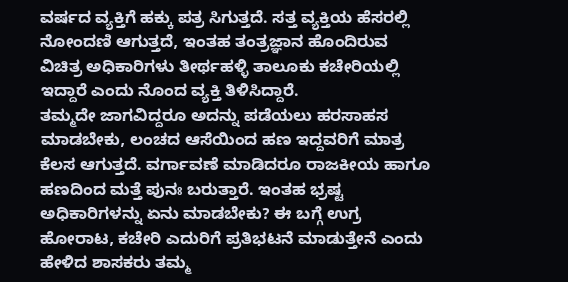ವರ್ಷದ ವ್ಯಕ್ತಿಗೆ ಹಕ್ಕು ಪತ್ರ ಸಿಗುತ್ತದೆ. ಸತ್ತ ವ್ಯಕ್ತಿಯ ಹೆಸರಲ್ಲಿ ನೋಂದಣಿ ಆಗುತ್ತದೆ, ಇಂತಹ ತಂತ್ರಜ್ಞಾನ ಹೊಂದಿರುವ ವಿಚಿತ್ರ ಅಧಿಕಾರಿಗಳು ತೀರ್ಥಹಳ್ಳಿ ತಾಲೂಕು ಕಚೇರಿಯಲ್ಲಿ ಇದ್ದಾರೆ ಎಂದು ನೊಂದ ವ್ಯಕ್ತಿ ತಿಳಿಸಿದ್ದಾರೆ.
ತಮ್ಮದೇ ಜಾಗವಿದ್ದರೂ ಅದನ್ನು ಪಡೆಯಲು ಹರಸಾಹಸ ಮಾಡಬೇಕು, ಲಂಚದ ಆಸೆಯಿಂದ ಹಣ ಇದ್ದವರಿಗೆ ಮಾತ್ರ ಕೆಲಸ ಆಗುತ್ತದೆ. ವರ್ಗಾವಣೆ ಮಾಡಿದರೂ ರಾಜಕೀಯ ಹಾಗೂ ಹಣದಿಂದ ಮತ್ತೆ ಪುನಃ ಬರುತ್ತಾರೆ. ಇಂತಹ ಭ್ರಷ್ಟ ಅಧಿಕಾರಿಗಳನ್ನು ಏನು ಮಾಡಬೇಕು? ಈ ಬಗ್ಗೆ ಉಗ್ರ ಹೋರಾಟ, ಕಚೇರಿ ಎದುರಿಗೆ ಪ್ರತಿಭಟನೆ ಮಾಡುತ್ತೇನೆ ಎಂದು ಹೇಳಿದ ಶಾಸಕರು ತಮ್ಮ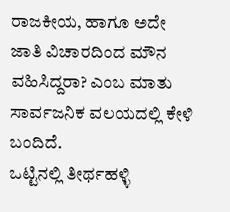ರಾಜಕೀಯ, ಹಾಗೂ ಅದೇ ಜಾತಿ ವಿಚಾರದಿಂದ ಮೌನ ವಹಿಸಿದ್ದರಾ? ಎಂಬ ಮಾತು ಸಾರ್ವಜನಿಕ ವಲಯದಲ್ಲಿ ಕೇಳಿ ಬಂದಿದೆ.
ಒಟ್ಟಿನಲ್ಲಿ ತೀರ್ಥಹಳ್ಳಿ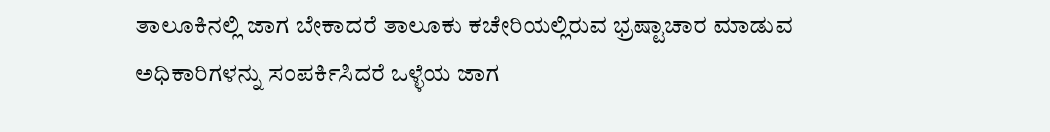ತಾಲೂಕಿನಲ್ಲಿ ಜಾಗ ಬೇಕಾದರೆ ತಾಲೂಕು ಕಚೇರಿಯಲ್ಲಿರುವ ಭ್ರಷ್ಟಾಚಾರ ಮಾಡುವ ಅಧಿಕಾರಿಗಳನ್ನು ಸಂಪರ್ಕಿಸಿದರೆ ಒಳ್ಳೆಯ ಜಾಗ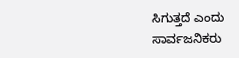ಸಿಗುತ್ತದೆ ಎಂದು ಸಾರ್ವಜನಿಕರು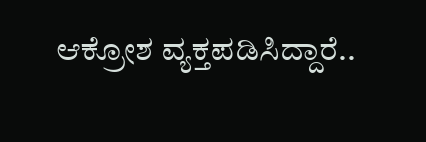ಆಕ್ರೋಶ ವ್ಯಕ್ತಪಡಿಸಿದ್ದಾರೆ..